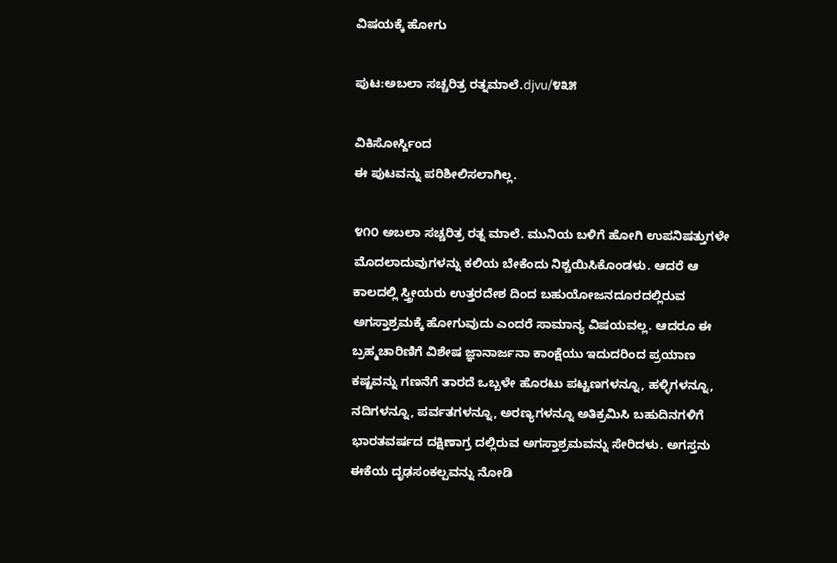ವಿಷಯಕ್ಕೆ ಹೋಗು

ಪುಟ:ಅಬಲಾ ಸಚ್ಚರಿತ್ರ ರತ್ನಮಾಲೆ.djvu/೪೩೫

ವಿಕಿಸೋರ್ಸ್ದಿಂದ
ಈ ಪುಟವನ್ನು ಪರಿಶೀಲಿಸಲಾಗಿಲ್ಲ.

೪೧೦ ಅಬಲಾ ಸಚ್ಚರಿತ್ರ ರತ್ನ ಮಾಲೆ. ಮುನಿಯ ಬಳಿಗೆ ಹೋಗಿ ಉಪನಿಷತ್ತುಗಳೇ ಮೊದಲಾದುವುಗಳನ್ನು ಕಲಿಯ ಬೇಕೆಂದು ನಿಶ್ಚಯಿಸಿಕೊಂಡಳು. ಆದರೆ ಆ ಕಾಲದಲ್ಲಿ ಸ್ತ್ರೀಯರು ಉತ್ತರದೇಶ ದಿಂದ ಬಹುಯೋಜನದೂರದಲ್ಲಿರುವ ಅಗಸ್ತಾಶ್ರಮಕ್ಕೆ ಹೋಗುವುದು ಎಂದರೆ ಸಾಮಾನ್ಯ ವಿಷಯವಲ್ಲ. ಆದರೂ ಈ ಬ್ರಹ್ಮಚಾರಿಣಿಗೆ ವಿಶೇಷ ಜ್ಞಾನಾರ್ಜನಾ ಕಾಂಕ್ಷೆಯು ಇದುದರಿಂದ ಪ್ರಯಾಣ ಕಷ್ಟವನ್ನು ಗಣನೆಗೆ ತಾರದೆ ಒಬ್ಬಳೇ ಹೊರಟು ಪಟ್ಟಣಗಳನ್ನೂ, ಹಳ್ಳಿಗಳನ್ನೂ, ನದಿಗಳನ್ನೂ, ಪರ್ವತಗಳನ್ನೂ, ಅರಣ್ಯಗಳನ್ನೂ ಅತಿಕ್ರಮಿಸಿ ಬಹುದಿನಗಳಿಗೆ ಭಾರತವರ್ಷದ ದಕ್ಷಿಣಾಗ್ರ ದಲ್ಲಿರುವ ಅಗಸ್ತಾಶ್ರಮವನ್ನು ಸೇರಿದಳು. ಅಗಸ್ತನು ಈಕೆಯ ದೃಢಸಂಕಲ್ಪವನ್ನು ನೋಡಿ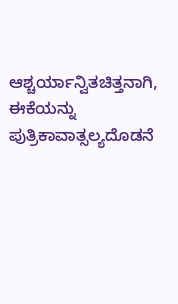ಆಶ್ಚರ್ಯಾನ್ವಿತಚಿತ್ತನಾಗಿ, ಈಕೆಯನ್ನು ಪುತ್ರಿಕಾವಾತ್ಸಲ್ಯದೊಡನೆ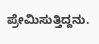ಪ್ರೇಮಿಸುತ್ತಿದ್ದನು.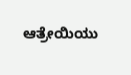ಆತ್ರೇಯಿಯು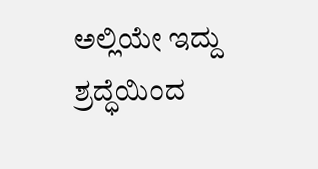ಅಲ್ಲಿಯೇ ಇದ್ದು ಶ್ರದ್ಧೆಯಿಂದ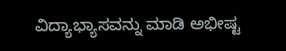ವಿದ್ಯಾಭ್ಯಾಸವನ್ನು ಮಾಡಿ ಅಭೀಷ್ಟ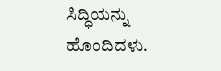ಸಿದ್ಧಿಯನ್ನು ಹೊಂದಿದಳು.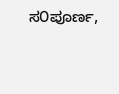ಸ೦ಪೂರ್ಣ,